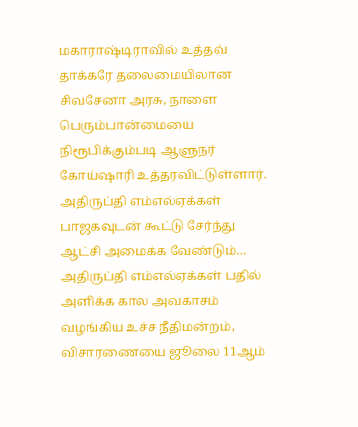மகாராஷ்டிராவில் உத்தவ் தாக்கரே தலைமையிலான சிவசேனா அரசு, நாளை பெரும்பான்மையை நிரூபிக்கும்படி ஆளுநர் கோய்ஷாரி உத்தரவிட்டுள்ளார். அதிருப்தி எம்எல்ஏக்கள் பாஜகவுடன் கூட்டு சேர்ந்து ஆட்சி அமைக்க வேண்டும்…
அதிருப்தி எம்எல்ஏக்கள் பதில் அளிக்க கால அவகாசம் வழங்கிய உச்ச நீதிமன்றம், விசாரணையை ஜூலை 11ஆம்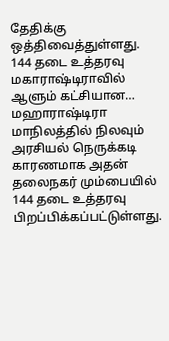தேதிக்கு ஒத்திவைத்துள்ளது. 144 தடை உத்தரவு மகாராஷ்டிராவில் ஆளும் கட்சியான…
மஹாராஷ்டிரா மாநிலத்தில் நிலவும் அரசியல் நெருக்கடி காரணமாக அதன் தலைநகர் மும்பையில் 144 தடை உத்தரவு பிறப்பிக்கப்பட்டுள்ளது.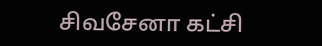சிவசேனா கட்சி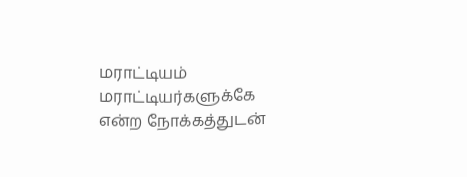மராட்டியம் மராட்டியர்களுக்கே என்ற நோக்கத்துடன்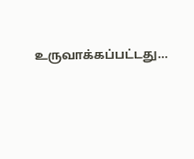உருவாக்கப்பட்டது…